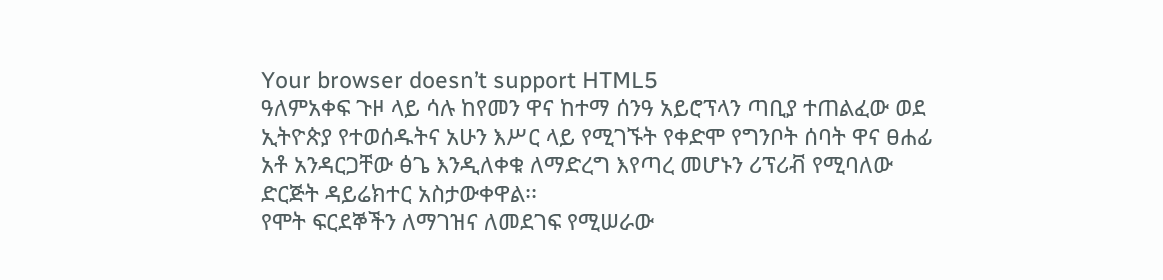Your browser doesn’t support HTML5
ዓለምአቀፍ ጉዞ ላይ ሳሉ ከየመን ዋና ከተማ ሰንዓ አይሮፕላን ጣቢያ ተጠልፈው ወደ ኢትዮጵያ የተወሰዱትና አሁን እሥር ላይ የሚገኙት የቀድሞ የግንቦት ሰባት ዋና ፀሐፊ አቶ አንዳርጋቸው ፅጌ እንዲለቀቁ ለማድረግ እየጣረ መሆኑን ሪፕሪቭ የሚባለው ድርጅት ዳይሬክተር አስታውቀዋል፡፡
የሞት ፍርደኞችን ለማገዝና ለመደገፍ የሚሠራው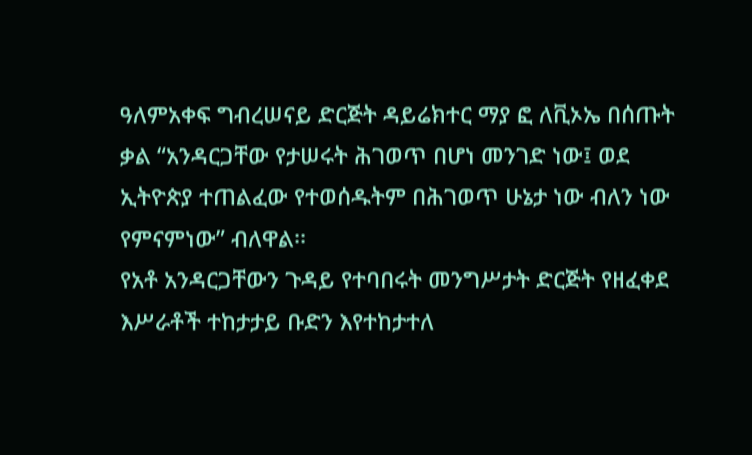ዓለምአቀፍ ግብረሠናይ ድርጅት ዳይሬክተር ማያ ፎ ለቪኦኤ በሰጡት ቃል “አንዳርጋቸው የታሠሩት ሕገወጥ በሆነ መንገድ ነው፤ ወደ ኢትዮጵያ ተጠልፈው የተወሰዱትም በሕገወጥ ሁኔታ ነው ብለን ነው የምናምነው” ብለዋል፡፡
የአቶ አንዳርጋቸውን ጉዳይ የተባበሩት መንግሥታት ድርጅት የዘፈቀደ እሥራቶች ተከታታይ ቡድን እየተከታተለ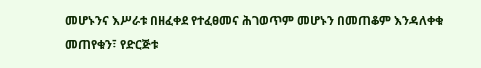መሆኑንና እሥራቱ በዘፈቀደ የተፈፀመና ሕገወጥም መሆኑን በመጠቆም እንዳለቀቁ መጠየቁን፣ የድርጅቱ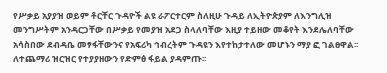የሥቃይ አያያዝ ወይም ቶርቸር ጉዳዮች ልዩ ራፖርተርም ስለዚሁ ጉዳይ ለኢትዮጵያም ለእንግሊዝ መንግሥትም አንዳርጋቸው በሥቃይ የመያዝ አደጋ ስላለባቸው እዚያ ተይዘው መቆየት እንደሌለባቸው አሳስበው ደብዳቤ መፃፋቸውንና የአፍሪካ ኅብረትም ጉዳዩን እየተከታተለው መሆኑን ማያ ፎ ገልፀዋል፡፡
ለተጨማሪ ዝርዝር የተያያዘውን የድምፅ ፋይል ያዳምጡ፡፡